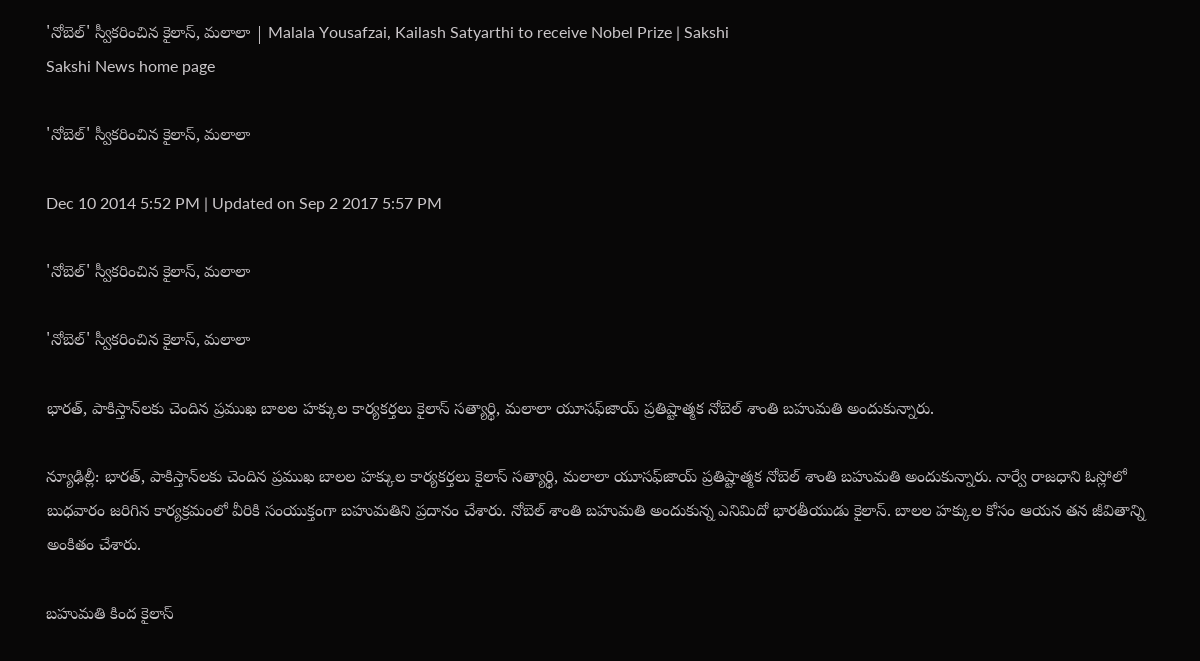'నోబెల్' స్వీకరించిన కైలాస్, మలాలా | Malala Yousafzai, Kailash Satyarthi to receive Nobel Prize | Sakshi
Sakshi News home page

'నోబెల్' స్వీకరించిన కైలాస్, మలాలా

Dec 10 2014 5:52 PM | Updated on Sep 2 2017 5:57 PM

'నోబెల్' స్వీకరించిన కైలాస్, మలాలా

'నోబెల్' స్వీకరించిన కైలాస్, మలాలా

భారత్, పాకిస్తాన్‌లకు చెందిన ప్రముఖ బాలల హక్కుల కార్యకర్తలు కైలాస్ సత్యార్థి, మలాలా యూసఫ్‌జాయ్ ప్రతిష్టాత్మక నోబెల్ శాంతి బహుమతి అందుకున్నారు.

న్యూఢిల్లీ: భారత్, పాకిస్తాన్‌లకు చెందిన ప్రముఖ బాలల హక్కుల కార్యకర్తలు కైలాస్ సత్యార్థి, మలాలా యూసఫ్‌జాయ్ ప్రతిష్టాత్మక నోబెల్ శాంతి బహుమతి అందుకున్నారు. నార్వే రాజధాని ఓస్లోలో బుధవారం జరిగిన కార్యక్రమంలో వీరికి సంయుక్తంగా బహుమతిని ప్రదానం చేశారు. నోబెల్ శాంతి బహుమతి అందుకున్న ఎనిమిదో భారతీయుడు కైలాస్. బాలల హక్కుల కోసం ఆయన తన జీవితాన్ని అంకితం చేశారు.

బహుమతి కింద కైలాస్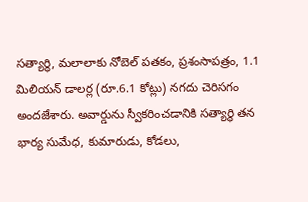సత్యార్థి, మలాలాకు నోబెల్ పతకం, ప్రశంసాపత్రం, 1.1 మిలియన్ డాలర్ల (రూ.6.1 కోట్లు) నగదు చెరిసగం అందజేశారు. అవార్డును స్వీకరించడానికి సత్యార్థి తన భార్య సుమేధ, కుమారుడు, కోడలు,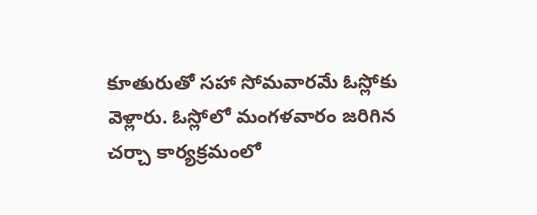కూతురుతో సహా సోమవారమే ఓస్లోకు వెళ్లారు. ఓస్లోలో మంగళవారం జరిగిన చర్చా కార్యక్రమంలో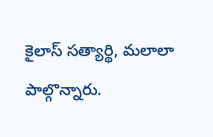కైలాస్ సత్యార్థి, మలాలా పాల్గొన్నారు.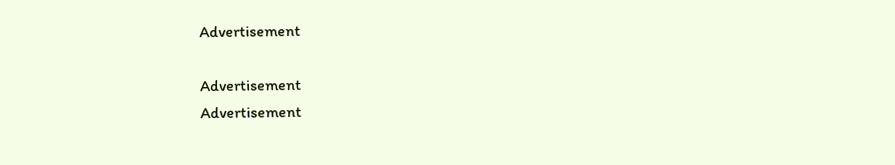Advertisement

Advertisement
Advertisement